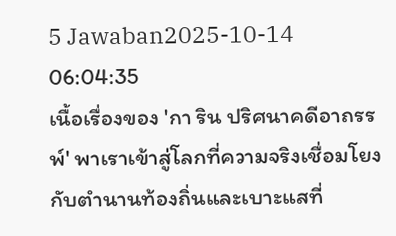5 Jawaban2025-10-14 06:04:35
เนื้อเรื่องของ 'กา ริน ปริศนาคดีอาถรรพ์' พาเราเข้าสู่โลกที่ความจริงเชื่อมโยงกับตำนานท้องถิ่นและเบาะแสที่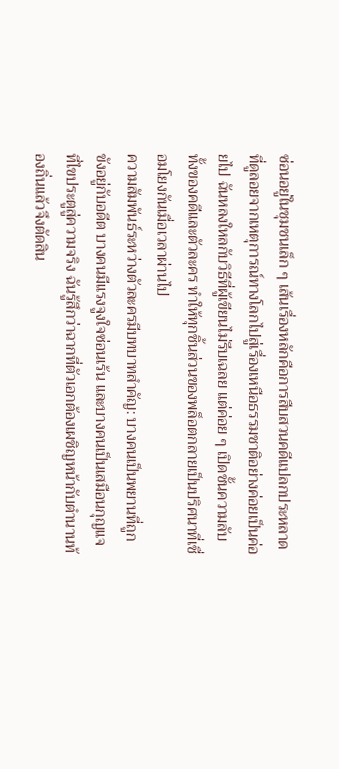ซ่อนอยู่ในชุมชนเล็ก ๆ เส้นเรื่องหลักคือการสืบสวนคดีแปลกประหลาดที่ดูลอยจากเหตุการณ์ทางโลกไปสู่เรื่องเหนือธรรมชาติอย่างค่อยเป็นค่อยไป ฉันหลงใหลกับวิธีที่ผู้เขียนไม่รีบเฉลย แต่ค่อย ๆ เปิดชั้นความลับทั้งของคดีและตัวละคร ทำให้ทุกชิ้นส่วนของพล็อตกลายเป็นปริศนาที่เชื่อมโยงกันเมื่อเวลาผ่านไป
ความสัมพันธ์ระหว่างตัวละครมีบทบาทสำคัญ: บางคนเป็นพยานที่ถูกขังอยู่กับอดีต บางคนมีแรงจูงใจซ่อนเร้น และบางคนเป็นเสมือนกุญแจที่ไขประตูสู่ความจริง ฉันรู้สึกว่าฉากที่ตัวเอกต้องเผชิญหน้ากับตำนานท้องถิ่นแล้วจึงตัดสิน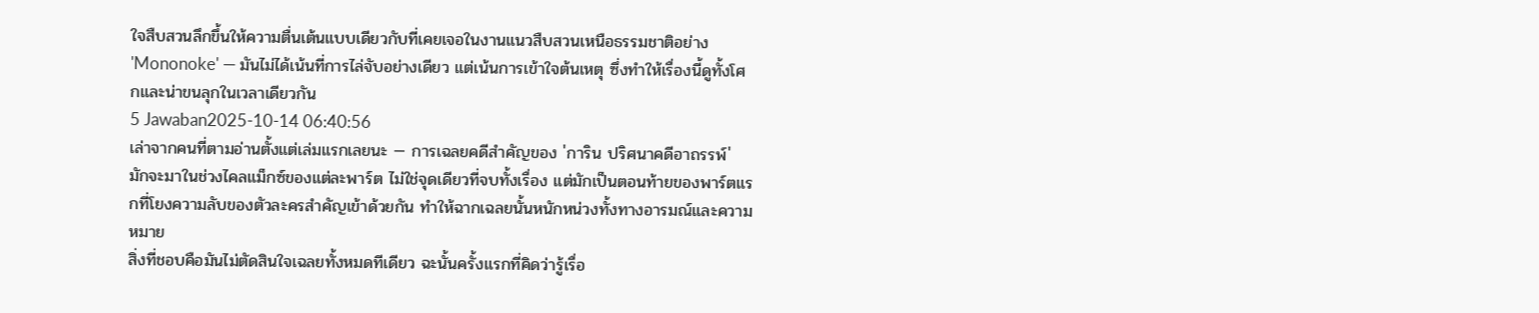ใจสืบสวนลึกขึ้นให้ความตื่นเต้นแบบเดียวกับที่เคยเจอในงานแนวสืบสวนเหนือธรรมชาติอย่าง 'Mononoke' — มันไม่ได้เน้นที่การไล่จับอย่างเดียว แต่เน้นการเข้าใจต้นเหตุ ซึ่งทำให้เรื่องนี้ดูทั้งโศกและน่าขนลุกในเวลาเดียวกัน
5 Jawaban2025-10-14 06:40:56
เล่าจากคนที่ตามอ่านตั้งแต่เล่มแรกเลยนะ — การเฉลยคดีสำคัญของ 'การิน ปริศนาคดีอาถรรพ์' มักจะมาในช่วงไคลแม็กซ์ของแต่ละพาร์ต ไม่ใช่จุดเดียวที่จบทั้งเรื่อง แต่มักเป็นตอนท้ายของพาร์ตแรกที่โยงความลับของตัวละครสำคัญเข้าด้วยกัน ทำให้ฉากเฉลยนั้นหนักหน่วงทั้งทางอารมณ์และความหมาย
สิ่งที่ชอบคือมันไม่ตัดสินใจเฉลยทั้งหมดทีเดียว ฉะนั้นครั้งแรกที่คิดว่ารู้เรื่อ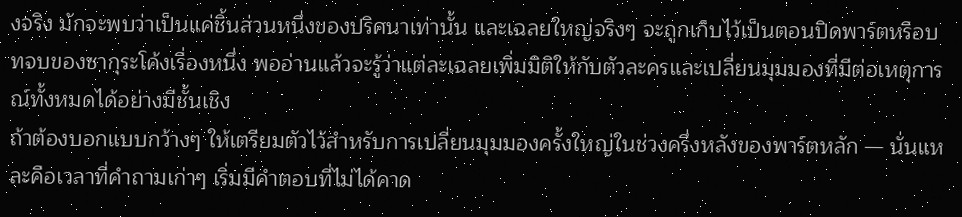งจริง มักจะพบว่าเป็นแค่ชิ้นส่วนหนึ่งของปริศนาเท่านั้น และเฉลยใหญ่จริงๆ จะถูกเก็บไว้เป็นตอนปิดพาร์ตหรือบทจบของซากุระโค้งเรื่องหนึ่ง พออ่านแล้วจะรู้ว่าแต่ละเฉลยเพิ่มมิติให้กับตัวละครและเปลี่ยนมุมมองที่มีต่อเหตุการณ์ทั้งหมดได้อย่างมีชั้นเชิง
ถ้าต้องบอกแบบกว้างๆ ให้เตรียมตัวไว้สำหรับการเปลี่ยนมุมมองครั้งใหญ่ในช่วงครึ่งหลังของพาร์ตหลัก — นั่นแหละคือเวลาที่คำถามเก่าๆ เริ่มมีคำตอบที่ไม่ได้คาด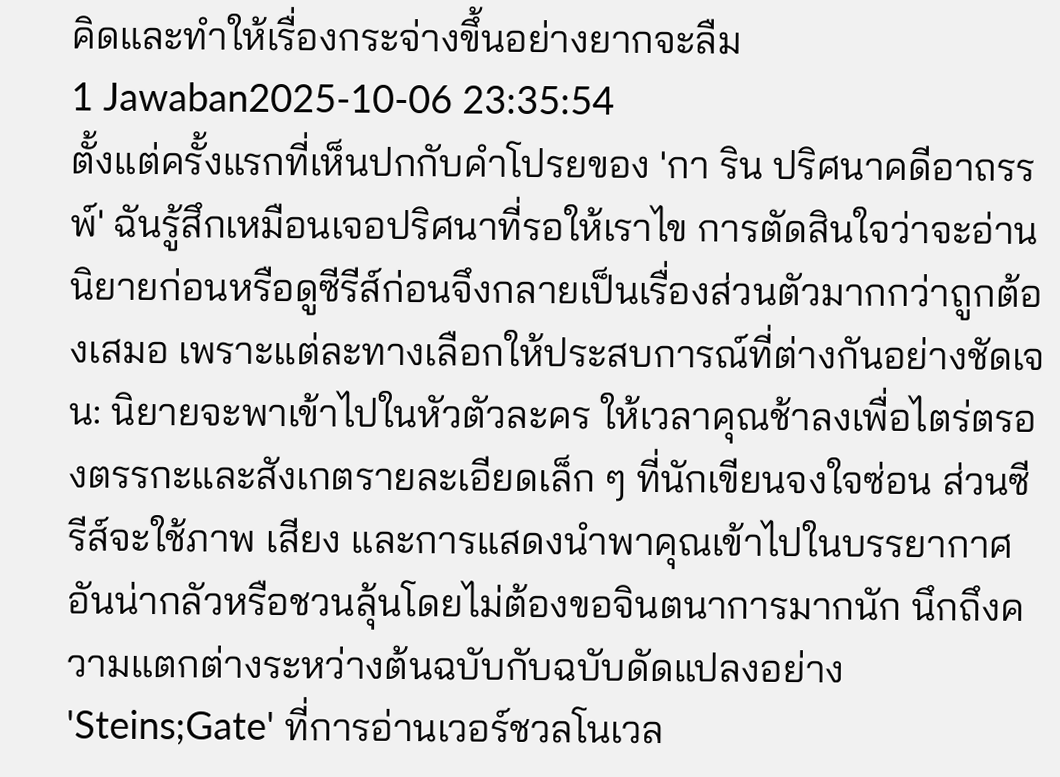คิดและทำให้เรื่องกระจ่างขึ้นอย่างยากจะลืม
1 Jawaban2025-10-06 23:35:54
ตั้งแต่ครั้งแรกที่เห็นปกกับคำโปรยของ 'กา ริน ปริศนาคดีอาถรรพ์' ฉันรู้สึกเหมือนเจอปริศนาที่รอให้เราไข การตัดสินใจว่าจะอ่านนิยายก่อนหรือดูซีรีส์ก่อนจึงกลายเป็นเรื่องส่วนตัวมากกว่าถูกต้องเสมอ เพราะแต่ละทางเลือกให้ประสบการณ์ที่ต่างกันอย่างชัดเจน: นิยายจะพาเข้าไปในหัวตัวละคร ให้เวลาคุณช้าลงเพื่อไตร่ตรองตรรกะและสังเกตรายละเอียดเล็ก ๆ ที่นักเขียนจงใจซ่อน ส่วนซีรีส์จะใช้ภาพ เสียง และการแสดงนำพาคุณเข้าไปในบรรยากาศอันน่ากลัวหรือชวนลุ้นโดยไม่ต้องขอจินตนาการมากนัก นึกถึงความแตกต่างระหว่างต้นฉบับกับฉบับดัดแปลงอย่าง 'Steins;Gate' ที่การอ่านเวอร์ชวลโนเวล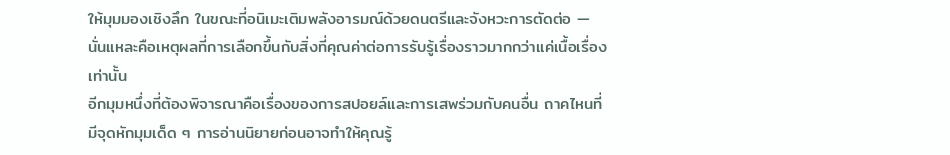ให้มุมมองเชิงลึก ในขณะที่อนิเมะเติมพลังอารมณ์ด้วยดนตรีและจังหวะการตัดต่อ — นั่นแหละคือเหตุผลที่การเลือกขึ้นกับสิ่งที่คุณค่าต่อการรับรู้เรื่องราวมากกว่าแค่เนื้อเรื่องเท่านั้น
อีกมุมหนึ่งที่ต้องพิจารณาคือเรื่องของการสปอยล์และการเสพร่วมกับคนอื่น ถาคไหนที่มีจุดหักมุมเด็ด ๆ การอ่านนิยายก่อนอาจทำให้คุณรู้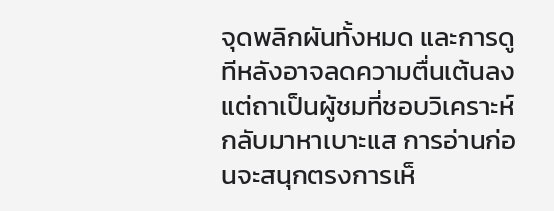จุดพลิกผันทั้งหมด และการดูทีหลังอาจลดความตื่นเต้นลง แต่ถาเป็นผู้ชมที่ชอบวิเคราะห์กลับมาหาเบาะแส การอ่านก่อนจะสนุกตรงการเห็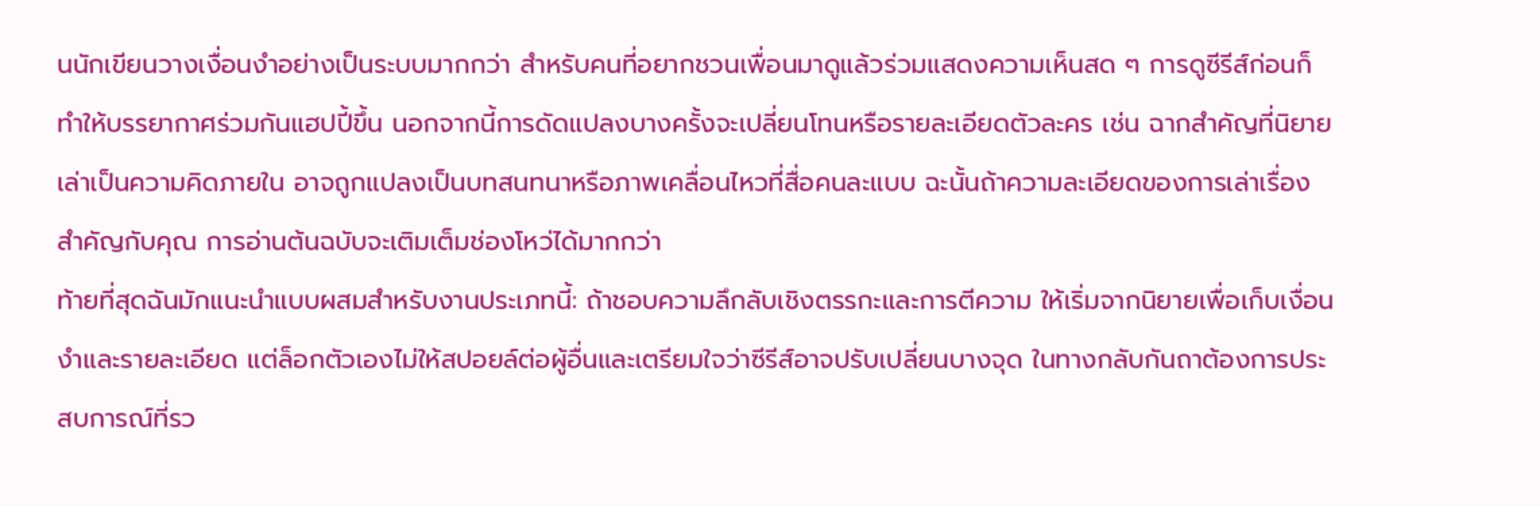นนักเขียนวางเงื่อนงำอย่างเป็นระบบมากกว่า สำหรับคนที่อยากชวนเพื่อนมาดูแล้วร่วมแสดงความเห็นสด ๆ การดูซีรีส์ก่อนก็ทำให้บรรยากาศร่วมกันแฮปปี้ขึ้น นอกจากนี้การดัดแปลงบางครั้งจะเปลี่ยนโทนหรือรายละเอียดตัวละคร เช่น ฉากสำคัญที่นิยายเล่าเป็นความคิดภายใน อาจถูกแปลงเป็นบทสนทนาหรือภาพเคลื่อนไหวที่สื่อคนละแบบ ฉะนั้นถ้าความละเอียดของการเล่าเรื่องสำคัญกับคุณ การอ่านต้นฉบับจะเติมเต็มช่องโหว่ได้มากกว่า
ท้ายที่สุดฉันมักแนะนำแบบผสมสำหรับงานประเภทนี้: ถ้าชอบความลึกลับเชิงตรรกะและการตีความ ให้เริ่มจากนิยายเพื่อเก็บเงื่อนงำและรายละเอียด แต่ล็อกตัวเองไม่ให้สปอยล์ต่อผู้อื่นและเตรียมใจว่าซีรีส์อาจปรับเปลี่ยนบางจุด ในทางกลับกันถาต้องการประสบการณ์ที่รว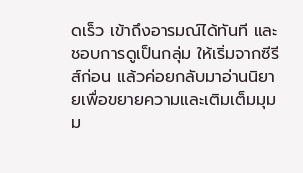ดเร็ว เข้าถึงอารมณ์ได้ทันที และชอบการดูเป็นกลุ่ม ให้เริ่มจากซีรีส์ก่อน แล้วค่อยกลับมาอ่านนิยายเพื่อขยายความและเติมเต็มมุมม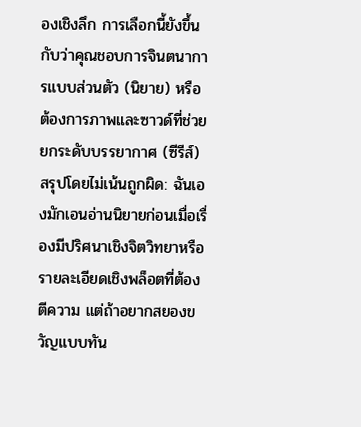องเชิงลึก การเลือกนี้ยังขึ้นกับว่าคุณชอบการจินตนาการแบบส่วนตัว (นิยาย) หรือต้องการภาพและซาวด์ที่ช่วยยกระดับบรรยากาศ (ซีรีส์)
สรุปโดยไม่เน้นถูกผิด: ฉันเองมักเอนอ่านนิยายก่อนเมื่อเรื่องมีปริศนาเชิงจิตวิทยาหรือรายละเอียดเชิงพล็อตที่ต้องตีความ แต่ถ้าอยากสยองขวัญแบบทัน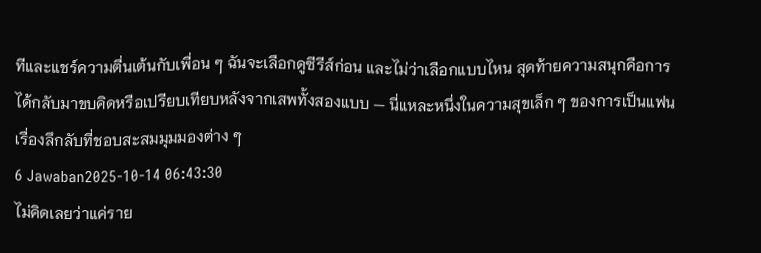ทีและแชร์ความตื่นเต้นกับเพื่อน ๆ ฉันจะเลือกดูซีรีส์ก่อน และไม่ว่าเลือกแบบไหน สุดท้ายความสนุกคือการได้กลับมาขบคิดหรือเปรียบเทียบหลังจากเสพทั้งสองแบบ — นี่แหละหนึ่งในความสุขเล็ก ๆ ของการเป็นแฟนเรื่องลึกลับที่ชอบสะสมมุมมองต่าง ๆ
6 Jawaban2025-10-14 06:43:30
ไม่คิดเลยว่าแค่ราย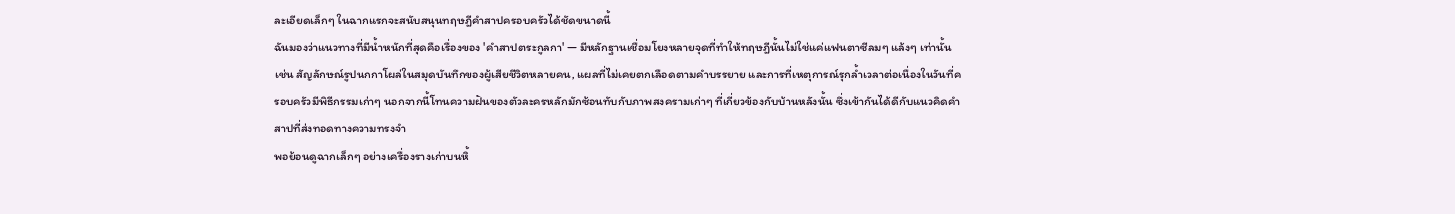ละเอียดเล็กๆ ในฉากแรกจะสนับสนุนทฤษฎีคำสาปครอบครัวได้ชัดขนาดนี้
ฉันมองว่าแนวทางที่มีน้ำหนักที่สุดคือเรื่องของ 'คำสาปตระกูลกา' — มีหลักฐานเชื่อมโยงหลายจุดที่ทำให้ทฤษฎีนั้นไม่ใช่แค่แฟนตาซีลมๆ แล้งๆ เท่านั้น เช่น สัญลักษณ์รูปนกกาโผล่ในสมุดบันทึกของผู้เสียชีวิตหลายคน, แผลที่ไม่เคยตกเลือดตามคำบรรยาย และการที่เหตุการณ์รุกล้ำเวลาต่อเนื่องในวันที่ครอบครัวมีพิธีกรรมเก่าๆ นอกจากนี้โทนความฝันของตัวละครหลักมักซ้อนทับกับภาพสงครามเก่าๆ ที่เกี่ยวข้องกับบ้านหลังนั้น ซึ่งเข้ากันได้ดีกับแนวคิดคำสาปที่ส่งทอดทางความทรงจำ
พอย้อนดูฉากเล็กๆ อย่างเครื่องรางเก่าบนหิ้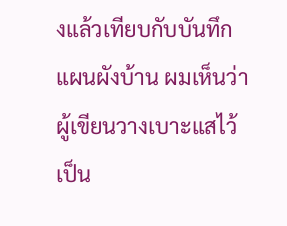งแล้วเทียบกับบันทึกแผนผังบ้าน ผมเห็นว่าผู้เขียนวางเบาะแสไว้เป็น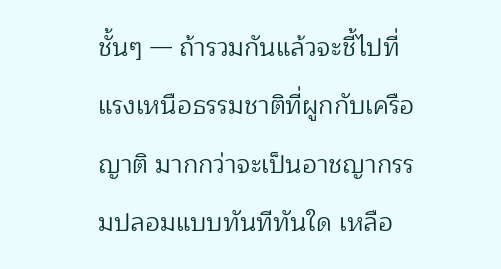ชั้นๆ — ถ้ารวมกันแล้วจะชี้ไปที่แรงเหนือธรรมชาติที่ผูกกับเครือญาติ มากกว่าจะเป็นอาชญากรรมปลอมแบบทันทีทันใด เหลือ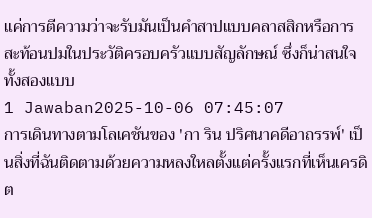แค่การตีความว่าจะรับมันเป็นคำสาปแบบคลาสสิกหรือการสะท้อนปมในประวัติครอบครัวแบบสัญลักษณ์ ซึ่งก็น่าสนใจทั้งสองแบบ
1 Jawaban2025-10-06 07:45:07
การเดินทางตามโลเคชันของ 'กา ริน ปริศนาคดีอาถรรพ์' เป็นสิ่งที่ฉันติดตามด้วยความหลงใหลตั้งแต่ครั้งแรกที่เห็นเครดิต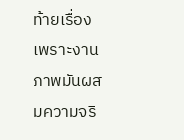ท้ายเรื่อง เพราะงานภาพมันผสมความจริ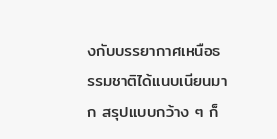งกับบรรยากาศเหนือธรรมชาติได้แนบเนียนมาก สรุปแบบกว้าง ๆ ก็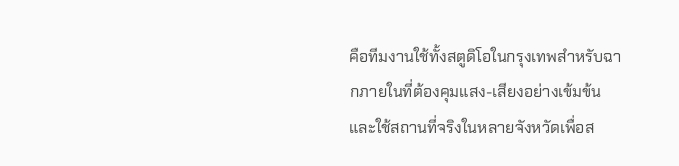คือทีมงานใช้ทั้งสตูดิโอในกรุงเทพสำหรับฉากภายในที่ต้องคุมแสง-เสียงอย่างเข้มข้น และใช้สถานที่จริงในหลายจังหวัดเพื่อส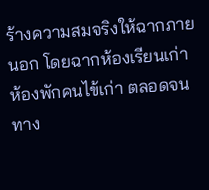ร้างความสมจริงให้ฉากภายนอก โดยฉากห้องเรียนเก่า ห้องพักคนไข้เก่า ตลอดจนทาง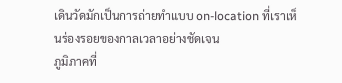เดินวัดมักเป็นการถ่ายทำแบบ on-location ที่เราเห็นร่องรอยของกาลเวลาอย่างชัดเจน
ภูมิภาคที่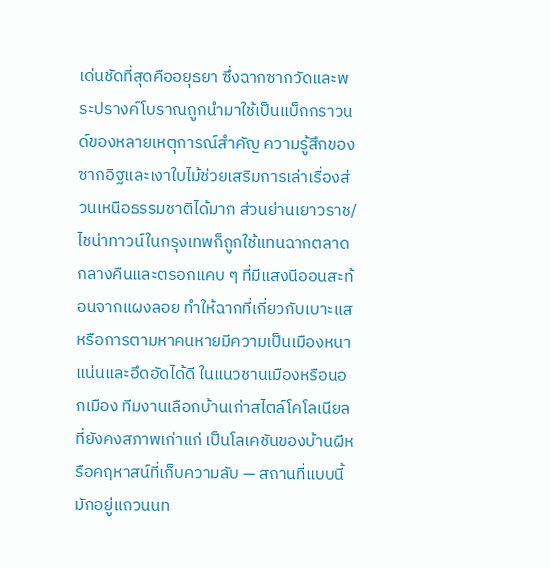เด่นชัดที่สุดคืออยุธยา ซึ่งฉากซากวัดและพระปรางค์โบราณถูกนำมาใช้เป็นแบ็กกราวนด์ของหลายเหตุการณ์สำคัญ ความรู้สึกของซากอิฐและเงาใบไม้ช่วยเสริมการเล่าเรื่องส่วนเหนือธรรมชาติได้มาก ส่วนย่านเยาวราช/ไชน่าทาวน์ในกรุงเทพก็ถูกใช้แทนฉากตลาดกลางคืนและตรอกแคบ ๆ ที่มีแสงนีออนสะท้อนจากแผงลอย ทำให้ฉากที่เกี่ยวกับเบาะแสหรือการตามหาคนหายมีความเป็นเมืองหนาแน่นและอึดอัดได้ดี ในแนวชานเมืองหรือนอกเมือง ทีมงานเลือกบ้านเก่าสไตล์โคโลเนียลที่ยังคงสภาพเก่าแก่ เป็นโลเคชันของบ้านผีหรือคฤหาสน์ที่เก็บความลับ — สถานที่แบบนี้มักอยู่แถวนนท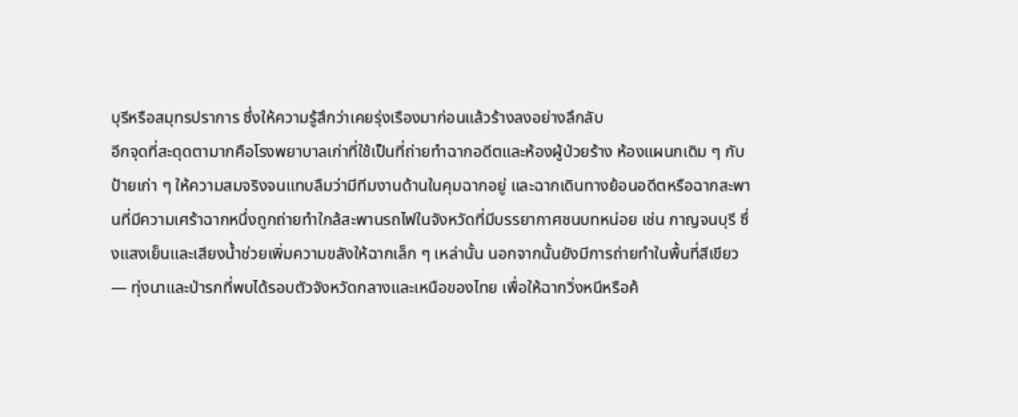บุรีหรือสมุทรปราการ ซึ่งให้ความรู้สึกว่าเคยรุ่งเรืองมาก่อนแล้วร้างลงอย่างลึกลับ
อีกจุดที่สะดุดตามากคือโรงพยาบาลเก่าที่ใช้เป็นที่ถ่ายทำฉากอดีตและห้องผู้ป่วยร้าง ห้องแผนกเดิม ๆ กับป้ายเก่า ๆ ให้ความสมจริงจนแทบลืมว่ามีทีมงานด้านในคุมฉากอยู่ และฉากเดินทางย้อนอดีตหรือฉากสะพานที่มีความเศร้าฉากหนึ่งถูกถ่ายทำใกล้สะพานรถไฟในจังหวัดที่มีบรรยากาศชนบทหน่อย เช่น กาญจนบุรี ซึ่งแสงเย็นและเสียงน้ำช่วยเพิ่มความขลังให้ฉากเล็ก ๆ เหล่านั้น นอกจากนั้นยังมีการถ่ายทำในพื้นที่สีเขียว — ทุ่งนาและป่ารกที่พบได้รอบตัวจังหวัดกลางและเหนือของไทย เพื่อให้ฉากวิ่งหนีหรือค้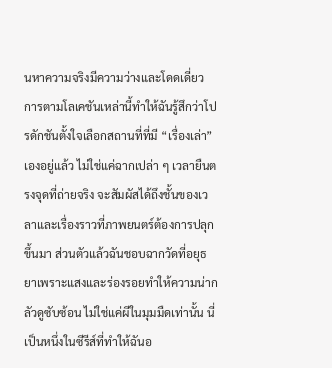นหาความจริงมีความว่างและโดดเดี่ยว
การตามโลเคชันเหล่านี้ทำให้ฉันรู้สึกว่าโปรดักชันตั้งใจเลือกสถานที่ที่มี “เรื่องเล่า” เองอยู่แล้ว ไม่ใช่แค่ฉากเปล่า ๆ เวลายืนตรงจุดที่ถ่ายจริง จะสัมผัสได้ถึงชั้นของเวลาและเรื่องราวที่ภาพยนตร์ต้องการปลุกขึ้นมา ส่วนตัวแล้วฉันชอบฉากวัดที่อยุธยาเพราะแสงและร่องรอยทำให้ความน่ากลัวดูซับซ้อน ไม่ใช่แค่ผีในมุมมืดเท่านั้น นี่เป็นหนึ่งในซีรีส์ที่ทำให้ฉันอ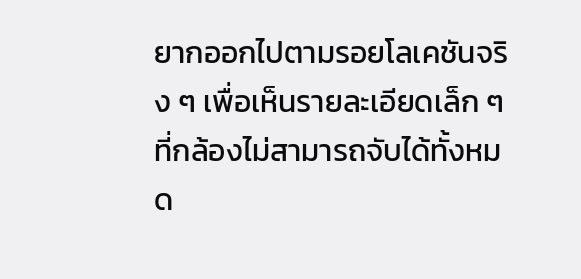ยากออกไปตามรอยโลเคชันจริง ๆ เพื่อเห็นรายละเอียดเล็ก ๆ ที่กล้องไม่สามารถจับได้ทั้งหมด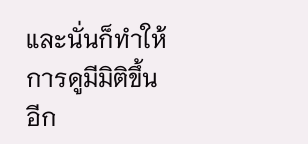และนั่นก็ทำให้การดูมีมิติขึ้นอีก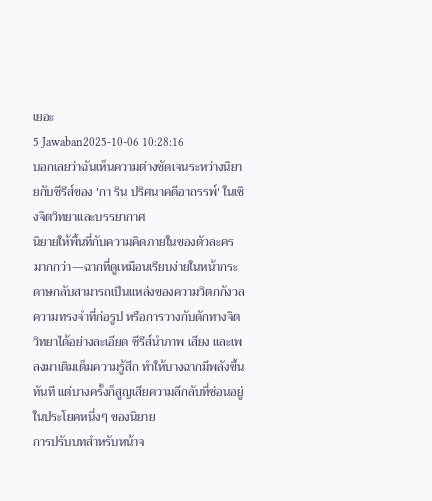เยอะ
5 Jawaban2025-10-06 10:28:16
บอกเลยว่าฉันเห็นความต่างชัดเจนระหว่างนิยายกับซีรีส์ของ 'กา ริน ปริศนาคดีอาถรรพ์' ในเชิงจิตวิทยาและบรรยากาศ
นิยายให้พื้นที่กับความคิดภายในของตัวละครมากกว่า—ฉากที่ดูเหมือนเรียบง่ายในหน้ากระดาษกลับสามารถเป็นแหล่งของความวิตกกังวล ความทรงจำที่ก่อรูป หรือการวางกับดักทางจิตวิทยาได้อย่างละเอียด ซีรีส์นำภาพ เสียง และเพลงมาเติมเต็มความรู้สึก ทำให้บางฉากมีพลังขึ้นทันที แต่บางครั้งก็สูญเสียความลึกลับที่ซ่อนอยู่ในประโยคหนึ่งๆ ของนิยาย
การปรับบทสำหรับหน้าจ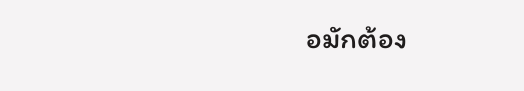อมักต้อง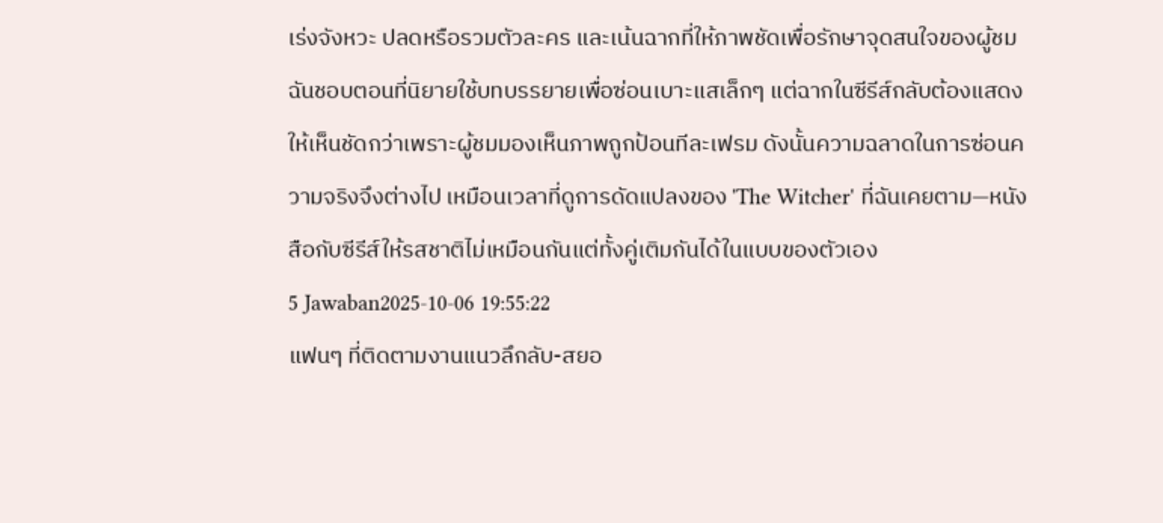เร่งจังหวะ ปลดหรือรวมตัวละคร และเน้นฉากที่ให้ภาพชัดเพื่อรักษาจุดสนใจของผู้ชม ฉันชอบตอนที่นิยายใช้บทบรรยายเพื่อซ่อนเบาะแสเล็กๆ แต่ฉากในซีรีส์กลับต้องแสดงให้เห็นชัดกว่าเพราะผู้ชมมองเห็นภาพถูกป้อนทีละเฟรม ดังนั้นความฉลาดในการซ่อนความจริงจึงต่างไป เหมือนเวลาที่ดูการดัดแปลงของ 'The Witcher' ที่ฉันเคยตาม—หนังสือกับซีรีส์ให้รสชาติไม่เหมือนกันแต่ทั้งคู่เติมกันได้ในแบบของตัวเอง
5 Jawaban2025-10-06 19:55:22
แฟนๆ ที่ติดตามงานแนวลึกลับ-สยอ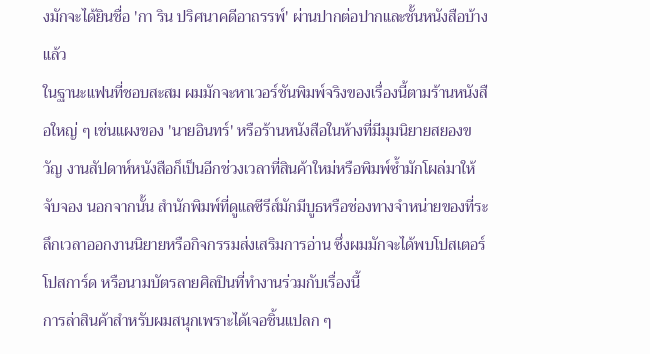งมักจะได้ยินชื่อ 'กา ริน ปริศนาคดีอาถรรพ์' ผ่านปากต่อปากและชั้นหนังสือบ้างแล้ว
ในฐานะแฟนที่ชอบสะสม ผมมักจะหาเวอร์ชันพิมพ์จริงของเรื่องนี้ตามร้านหนังสือใหญ่ ๆ เช่นแผงของ 'นายอินทร์' หรือร้านหนังสือในห้างที่มีมุมนิยายสยองขวัญ งานสัปดาห์หนังสือก็เป็นอีกช่วงเวลาที่สินค้าใหม่หรือพิมพ์ซ้ำมักโผล่มาให้จับจอง นอกจากนั้น สำนักพิมพ์ที่ดูแลซีรีส์มักมีบูธหรือช่องทางจำหน่ายของที่ระลึกเวลาออกงานนิยายหรือกิจกรรมส่งเสริมการอ่าน ซึ่งผมมักจะได้พบโปสเตอร์ โปสการ์ด หรือนามบัตรลายศิลปินที่ทำงานร่วมกับเรื่องนี้
การล่าสินค้าสำหรับผมสนุกเพราะได้เจอชิ้นแปลก ๆ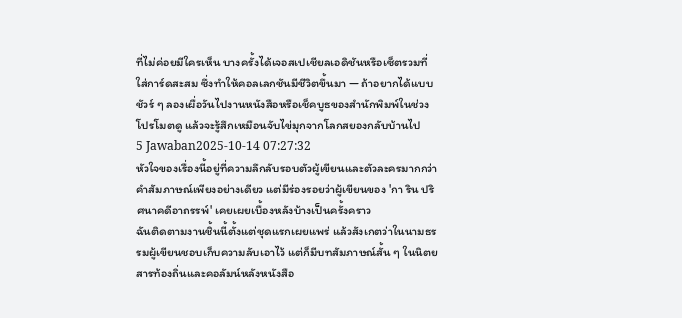ที่ไม่ค่อยมีใครเห็น บางครั้งได้เจอสเปเชียลเอดิชันหรือเซ็ตรวมที่ใส่การ์ดสะสม ซึ่งทำให้คอลเลกชันมีชีวิตขึ้นมา — ถ้าอยากได้แบบชัวร์ ๆ ลองเผื่อวันไปงานหนังสือหรือเช็คบูธของสำนักพิมพ์ในช่วงโปรโมตดู แล้วจะรู้สึกเหมือนจับไข่มุกจากโลกสยองกลับบ้านไป
5 Jawaban2025-10-14 07:27:32
หัวใจของเรื่องนี้อยู่ที่ความลึกลับรอบตัวผู้เขียนและตัวละครมากกว่าคำสัมภาษณ์เพียงอย่างเดียว แต่มีร่องรอยว่าผู้เขียนของ 'กา ริน ปริศนาคดีอาถรรพ์' เคยเผยเบื้องหลังบ้างเป็นครั้งคราว
ฉันติดตามงานชิ้นนี้ตั้งแต่ชุดแรกเผยแพร่ แล้วสังเกตว่าในนามธรรมผู้เขียนชอบเก็บความลับเอาไว้ แต่ก็มีบทสัมภาษณ์สั้น ๆ ในนิตยสารท้องถิ่นและคอลัมน์หลังหนังสือ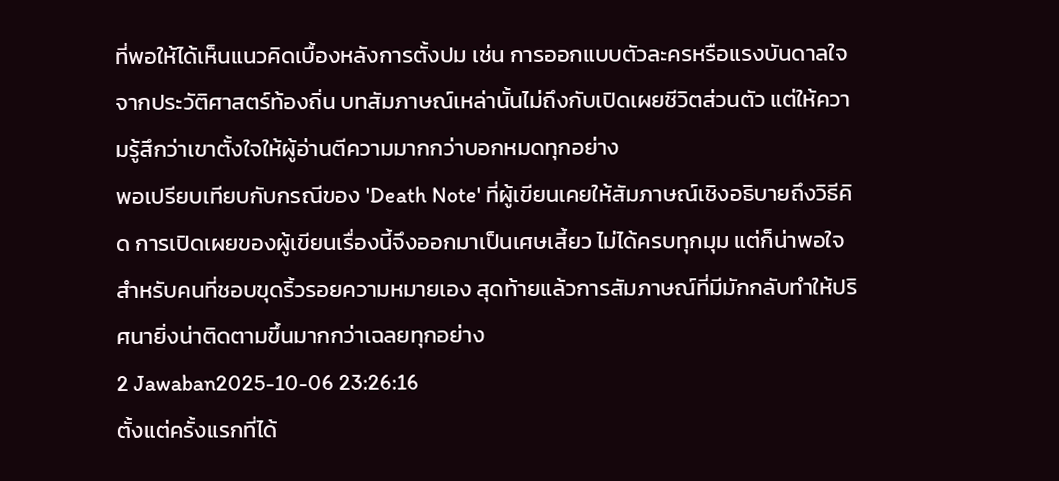ที่พอให้ได้เห็นแนวคิดเบื้องหลังการตั้งปม เช่น การออกแบบตัวละครหรือแรงบันดาลใจจากประวัติศาสตร์ท้องถิ่น บทสัมภาษณ์เหล่านั้นไม่ถึงกับเปิดเผยชีวิตส่วนตัว แต่ให้ความรู้สึกว่าเขาตั้งใจให้ผู้อ่านตีความมากกว่าบอกหมดทุกอย่าง
พอเปรียบเทียบกับกรณีของ 'Death Note' ที่ผู้เขียนเคยให้สัมภาษณ์เชิงอธิบายถึงวิธีคิด การเปิดเผยของผู้เขียนเรื่องนี้จึงออกมาเป็นเศษเสี้ยว ไม่ได้ครบทุกมุม แต่ก็น่าพอใจสำหรับคนที่ชอบขุดริ้วรอยความหมายเอง สุดท้ายแล้วการสัมภาษณ์ที่มีมักกลับทำให้ปริศนายิ่งน่าติดตามขึ้นมากกว่าเฉลยทุกอย่าง
2 Jawaban2025-10-06 23:26:16
ตั้งแต่ครั้งแรกที่ได้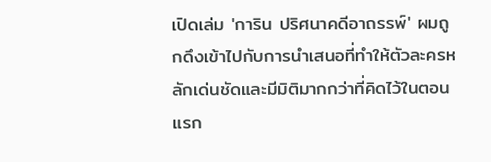เปิดเล่ม 'การิน ปริศนาคดีอาถรรพ์' ผมถูกดึงเข้าไปกับการนำเสนอที่ทำให้ตัวละครหลักเด่นชัดและมีมิติมากกว่าที่คิดไว้ในตอนแรก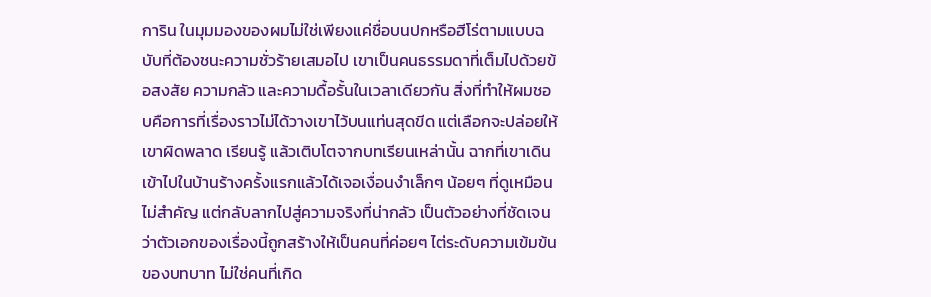การิน ในมุมมองของผมไม่ใช่เพียงแค่ชื่อบนปกหรือฮีโร่ตามแบบฉบับที่ต้องชนะความชั่วร้ายเสมอไป เขาเป็นคนธรรมดาที่เต็มไปด้วยข้อสงสัย ความกลัว และความดื้อรั้นในเวลาเดียวกัน สิ่งที่ทำให้ผมชอบคือการที่เรื่องราวไม่ได้วางเขาไว้บนแท่นสุดขีด แต่เลือกจะปล่อยให้เขาผิดพลาด เรียนรู้ แล้วเติบโตจากบทเรียนเหล่านั้น ฉากที่เขาเดินเข้าไปในบ้านร้างครั้งแรกแล้วได้เจอเงื่อนงำเล็กๆ น้อยๆ ที่ดูเหมือนไม่สำคัญ แต่กลับลากไปสู่ความจริงที่น่ากลัว เป็นตัวอย่างที่ชัดเจนว่าตัวเอกของเรื่องนี้ถูกสร้างให้เป็นคนที่ค่อยๆ ไต่ระดับความเข้มข้นของบทบาท ไม่ใช่คนที่เกิด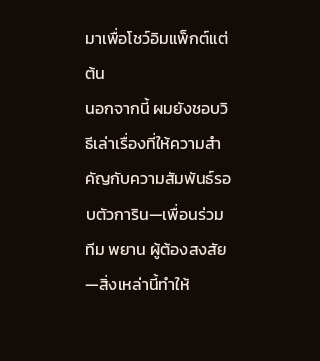มาเพื่อโชว์อิมแพ็กต์แต่ต้น
นอกจากนี้ ผมยังชอบวิธีเล่าเรื่องที่ให้ความสำคัญกับความสัมพันธ์รอบตัวการิน—เพื่อนร่วมทีม พยาน ผู้ต้องสงสัย—สิ่งเหล่านี้ทำให้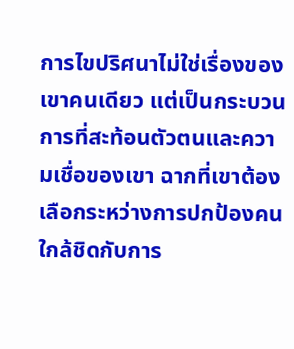การไขปริศนาไม่ใช่เรื่องของเขาคนเดียว แต่เป็นกระบวนการที่สะท้อนตัวตนและความเชื่อของเขา ฉากที่เขาต้องเลือกระหว่างการปกป้องคนใกล้ชิดกับการ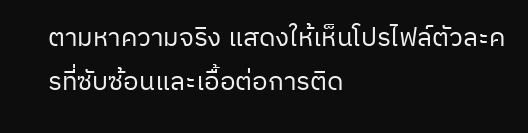ตามหาความจริง แสดงให้เห็นโปรไฟล์ตัวละครที่ซับซ้อนและเอื้อต่อการติด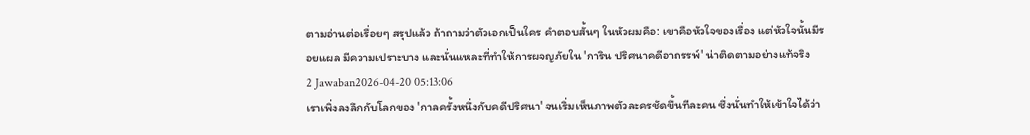ตามอ่านต่อเรื่อยๆ สรุปแล้ว ถ้าถามว่าตัวเอกเป็นใคร คำตอบสั้นๆ ในหัวผมคือ: เขาคือหัวใจของเรื่อง แต่หัวใจนั้นมีรอยแผล มีความเปราะบาง และนั่นแหละที่ทำให้การผจญภัยใน 'การิน ปริศนาคดีอาถรรพ์' น่าติดตามอย่างแท้จริง
2 Jawaban2026-04-20 05:13:06
เราเพิ่งลงลึกกับโลกของ 'กาลครั้งหนึ่งกับคดีปริศนา' จนเริ่มเห็นภาพตัวละครชัดขึ้นทีละคน ซึ่งนั่นทำให้เข้าใจได้ว่า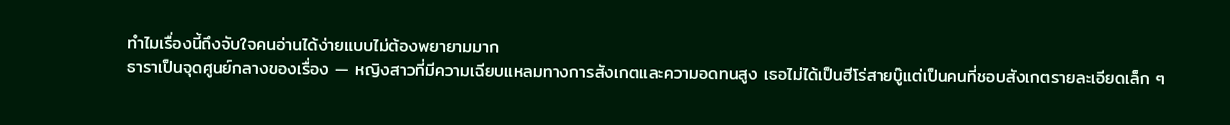ทำไมเรื่องนี้ถึงจับใจคนอ่านได้ง่ายแบบไม่ต้องพยายามมาก
ธาราเป็นจุดศูนย์กลางของเรื่อง — หญิงสาวที่มีความเฉียบแหลมทางการสังเกตและความอดทนสูง เธอไม่ได้เป็นฮีโร่สายบู๊แต่เป็นคนที่ชอบสังเกตรายละเอียดเล็ก ๆ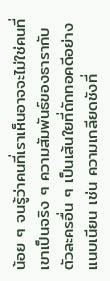น้อย ๆ จนรู้ว่าคนที่เราเห็นอาจจะไม่ใช่คนที่เขาเป็นจริง ๆ ความสัมพันธ์ของธารากับตัวละครอื่น ๆ เป็นเส้นใยที่ถักทอคดีอย่างแนบเนียน เช่น ความเกลียดชังที่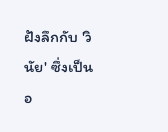ฝังลึกกับ 'วินัย' ซึ่งเป็นอ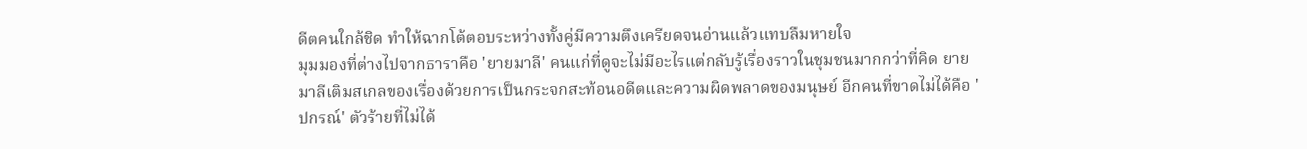ดีตคนใกล้ชิด ทำให้ฉากโต้ตอบระหว่างทั้งคู่มีความตึงเครียดจนอ่านแล้วแทบลืมหายใจ
มุมมองที่ต่างไปจากธาราคือ 'ยายมาลี' คนแก่ที่ดูจะไม่มีอะไรแต่กลับรู้เรื่องราวในชุมชนมากกว่าที่คิด ยายมาลีเติมสเกลของเรื่องด้วยการเป็นกระจกสะท้อนอดีตและความผิดพลาดของมนุษย์ อีกคนที่ขาดไม่ได้คือ 'ปกรณ์' ตัวร้ายที่ไม่ได้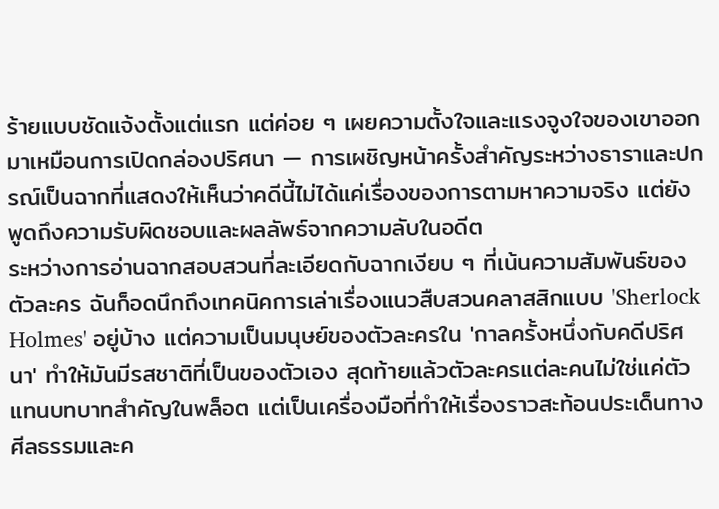ร้ายแบบชัดแจ้งตั้งแต่แรก แต่ค่อย ๆ เผยความตั้งใจและแรงจูงใจของเขาออกมาเหมือนการเปิดกล่องปริศนา — การเผชิญหน้าครั้งสำคัญระหว่างธาราและปกรณ์เป็นฉากที่แสดงให้เห็นว่าคดีนี้ไม่ได้แค่เรื่องของการตามหาความจริง แต่ยังพูดถึงความรับผิดชอบและผลลัพธ์จากความลับในอดีต
ระหว่างการอ่านฉากสอบสวนที่ละเอียดกับฉากเงียบ ๆ ที่เน้นความสัมพันธ์ของตัวละคร ฉันก็อดนึกถึงเทคนิคการเล่าเรื่องแนวสืบสวนคลาสสิกแบบ 'Sherlock Holmes' อยู่บ้าง แต่ความเป็นมนุษย์ของตัวละครใน 'กาลครั้งหนึ่งกับคดีปริศนา' ทำให้มันมีรสชาติที่เป็นของตัวเอง สุดท้ายแล้วตัวละครแต่ละคนไม่ใช่แค่ตัวแทนบทบาทสำคัญในพล็อต แต่เป็นเครื่องมือที่ทำให้เรื่องราวสะท้อนประเด็นทางศีลธรรมและค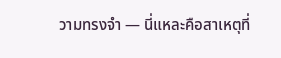วามทรงจำ — นี่แหละคือสาเหตุที่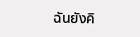ฉันยังคิ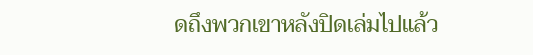ดถึงพวกเขาหลังปิดเล่มไปแล้ว